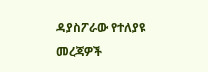ዳያስፖራው የተለያዩ መረጃዎች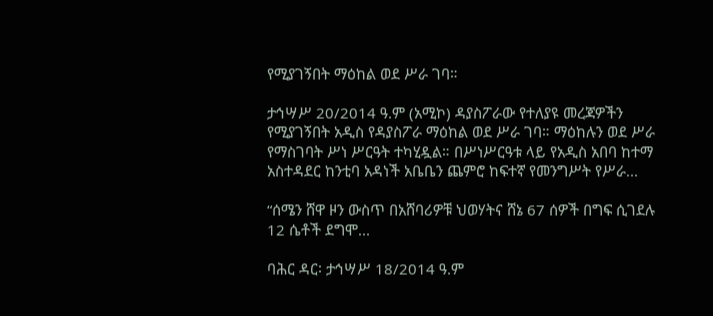የሚያገኝበት ማዕከል ወደ ሥራ ገባ።

ታኅሣሥ 20/2014 ዓ.ም (አሚኮ) ዳያስፖራው የተለያዩ መረጃዎችን የሚያገኝበት አዲስ የዳያስፖራ ማዕከል ወደ ሥራ ገባ። ማዕከሉን ወደ ሥራ የማስገባት ሥነ ሥርዓት ተካሂዷል። በሥነሥርዓቱ ላይ የአዲስ አበባ ከተማ አስተዳደር ከንቲባ አዳነች አቤቤን ጨምሮ ከፍተኛ የመንግሥት የሥራ...

“ሰሜን ሸዋ ዞን ውስጥ በአሸባሪዎቹ ህወሃትና ሸኔ 67 ሰዎች በግፍ ሲገደሉ 12 ሴቶች ደግሞ...

ባሕር ዳር፡ ታኅሣሥ 18/2014 ዓ.ም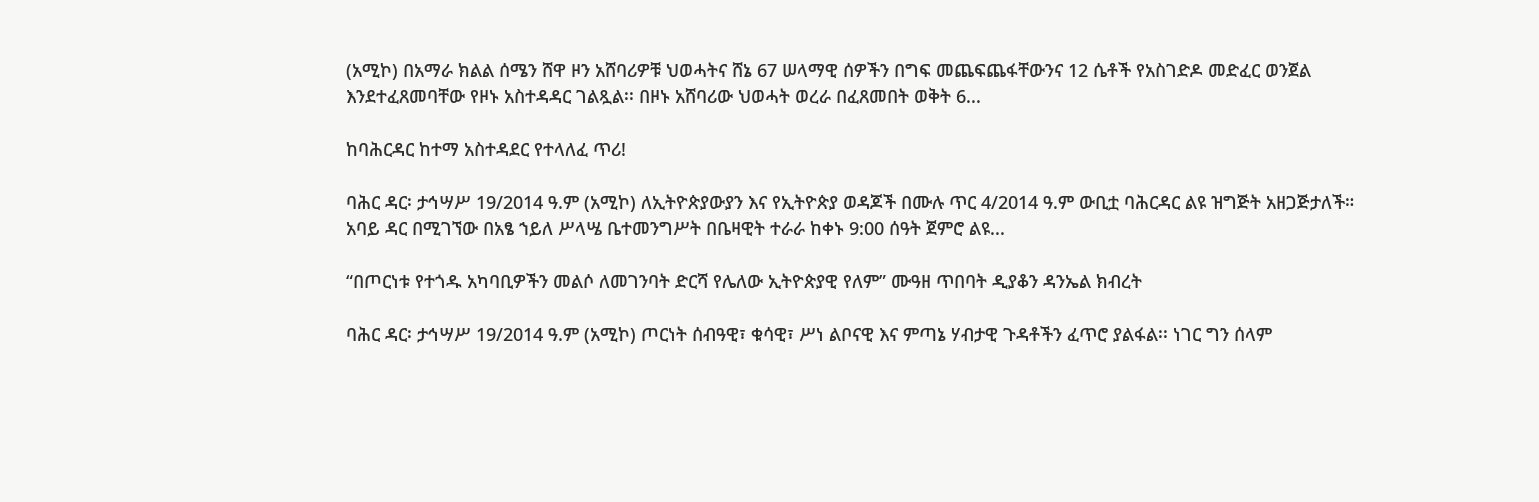(አሚኮ) በአማራ ክልል ሰሜን ሸዋ ዞን አሸባሪዎቹ ህወሓትና ሸኔ 67 ሠላማዊ ሰዎችን በግፍ መጨፍጨፋቸውንና 12 ሴቶች የአስገድዶ መድፈር ወንጀል እንደተፈጸመባቸው የዞኑ አስተዳዳር ገልጿል፡፡ በዞኑ አሸባሪው ህወሓት ወረራ በፈጸመበት ወቅት 6...

ከባሕርዳር ከተማ አስተዳደር የተላለፈ ጥሪ!

ባሕር ዳር፡ ታኅሣሥ 19/2014 ዓ.ም (አሚኮ) ለኢትዮጵያውያን እና የኢትዮጵያ ወዳጆች በሙሉ ጥር 4/2014 ዓ.ም ውቢቷ ባሕርዳር ልዩ ዝግጅት አዘጋጅታለች። አባይ ዳር በሚገኘው በአፄ ኀይለ ሥላሤ ቤተመንግሥት በቤዛዊት ተራራ ከቀኑ 9:00 ሰዓት ጀምሮ ልዩ...

“በጦርነቱ የተጎዱ አካባቢዎችን መልሶ ለመገንባት ድርሻ የሌለው ኢትዮጵያዊ የለም” ሙዓዘ ጥበባት ዲያቆን ዳንኤል ክብረት

ባሕር ዳር፡ ታኅሣሥ 19/2014 ዓ.ም (አሚኮ) ጦርነት ሰብዓዊ፣ ቁሳዊ፣ ሥነ ልቦናዊ እና ምጣኔ ሃብታዊ ጉዳቶችን ፈጥሮ ያልፋል፡፡ ነገር ግን ሰላም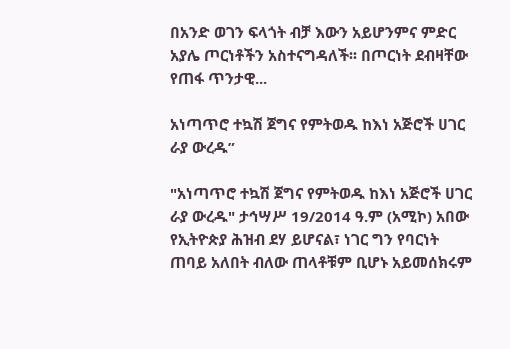በአንድ ወገን ፍላጎት ብቻ እውን አይሆንምና ምድር አያሌ ጦርነቶችን አስተናግዳለች፡፡ በጦርነት ደብዛቸው የጠፋ ጥንታዊ...

አነጣጥሮ ተኳሽ ጀግና የምትወዱ ከእነ አጅሮች ሀገር ራያ ውረዱ”

"አነጣጥሮ ተኳሽ ጀግና የምትወዱ ከእነ አጅሮች ሀገር ራያ ውረዱ" ታኅሣሥ 19/2014 ዓ.ም (አሚኮ) አበው የኢትዮጵያ ሕዝብ ደሃ ይሆናል፣ ነገር ግን የባርነት ጠባይ አለበት ብለው ጠላቶቹም ቢሆኑ አይመሰክሩም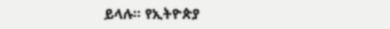ይላሉ። የኢትዮጵያ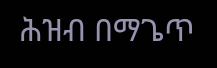ሕዝብ በማጌጥ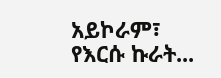አይኮራም፣ የእርሱ ኩራት...